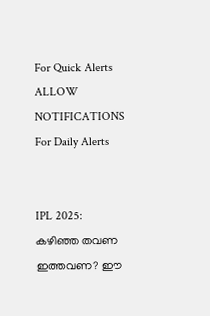For Quick Alerts
ALLOW NOTIFICATIONS
For Daily Alerts


IPL 2025: കഴിഞ്ഞ തവണ ഇത്തവണ? ഈ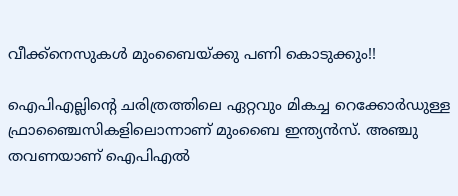വീക്ക്‌നെസുകള്‍ മുംബൈയ്ക്കു പണി കൊടുക്കും!!

ഐപിഎല്ലിന്റെ ചരിത്രത്തിലെ ഏറ്റവും മികച്ച റെക്കോര്‍ഡുള്ള ഫ്രാഞ്ചൈസികളിലൊന്നാണ് മുംബൈ ഇന്ത്യന്‍സ്. അഞ്ചു തവണയാണ് ഐപിഎല്‍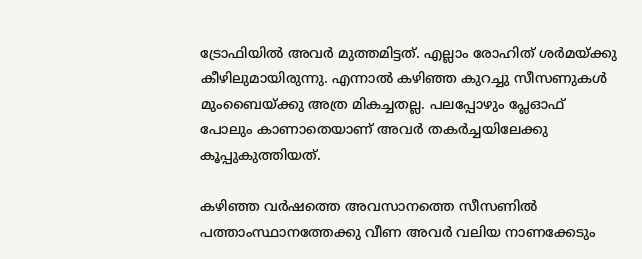ട്രോഫിയില്‍ അവര്‍ മുത്തമിട്ടത്. എല്ലാം രോഹിത് ശര്‍മയ്ക്കു കീഴിലുമായിരുന്നു. എന്നാല്‍ കഴിഞ്ഞ കുറച്ചു സീസണുകള്‍ മുംബൈയ്ക്കു അത്ര മികച്ചതല്ല. പലപ്പോഴും പ്ലേഓഫ് പോലും കാണാതെയാണ് അവര്‍ തകര്‍ച്ചയിലേക്കു കൂപ്പുകുത്തിയത്.

കഴിഞ്ഞ വര്‍ഷത്തെ അവസാനത്തെ സീസണില്‍ പത്താംസ്ഥാനത്തേക്കു വീണ അവര്‍ വലിയ നാണക്കേടും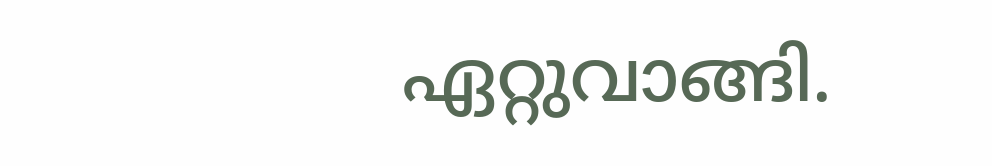ഏറ്റുവാങ്ങി.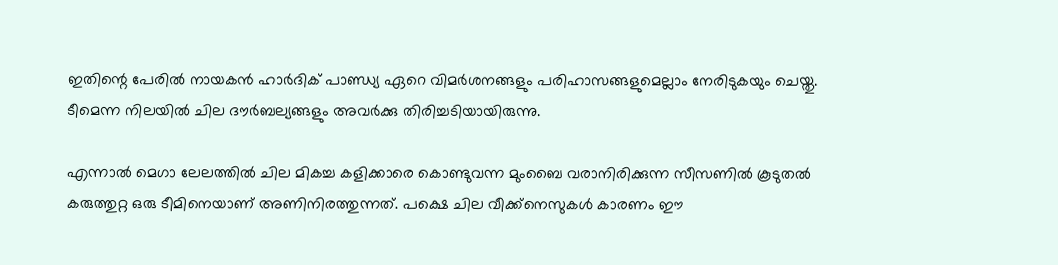ഇതിന്റെ പേരില്‍ നായകന്‍ ഹാര്‍ദിക് പാണ്ഡ്യ ഏറെ വിമര്‍ശനങ്ങളും പരിഹാസങ്ങളുമെല്ലാം നേരിടുകയും ചെയ്തു. ടീമെന്ന നിലയില്‍ ചില ദൗര്‍ബല്യങ്ങളും അവര്‍ക്കു തിരിച്ചടിയായിരുന്നു.

എന്നാല്‍ മെഗാ ലേലത്തില്‍ ചില മികച്ച കളിക്കാരെ കൊണ്ടുവന്ന മുംബൈ വരാനിരിക്കുന്ന സീസണില്‍ കൂടുതല്‍ കരുത്തുറ്റ ഒരു ടീമിനെയാണ് അണിനിരത്തുന്നത്. പക്ഷെ ചില വീക്ക്‌നെസുകള്‍ കാരണം ഈ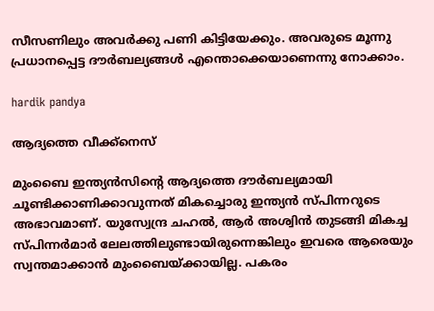സീസണിലും അവര്‍ക്കു പണി കിട്ടിയേക്കും. അവരുടെ മൂന്നു പ്രധാനപ്പെട്ട ദൗര്‍ബല്യങ്ങള്‍ എന്തൊക്കെയാണെന്നു നോക്കാം.

hardik pandya

ആദ്യത്തെ വീക്ക്‌നെസ്

മുംബൈ ഇന്ത്യന്‍സിന്റെ ആദ്യത്തെ ദൗര്‍ബല്യമായി ചൂണ്ടിക്കാണിക്കാവുന്നത് മികച്ചൊരു ഇന്ത്യന്‍ സ്പിന്നറുടെ അഭാവമാണ്. യുസ്വേന്ദ്ര ചഹല്‍, ആര്‍ അശ്വിന്‍ തുടങ്ങി മികച്ച സ്പിന്നര്‍മാര്‍ ലേലത്തിലുണ്ടായിരുന്നെങ്കിലും ഇവരെ ആരെയും സ്വന്തമാക്കാന്‍ മുംബൈയ്ക്കായില്ല. പകരം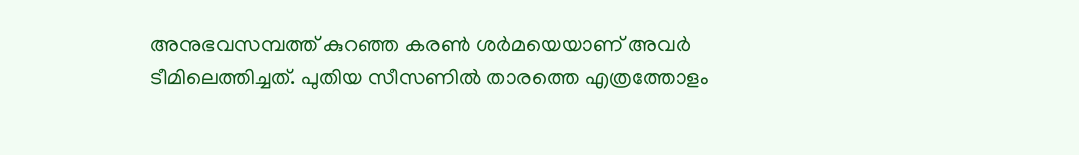അനുഭവസമ്പത്ത് കുറഞ്ഞ കരണ്‍ ശര്‍മയെയാണ് അവര്‍ ടീമിലെത്തിച്ചത്. പുതിയ സീസണില്‍ താരത്തെ എത്രത്തോളം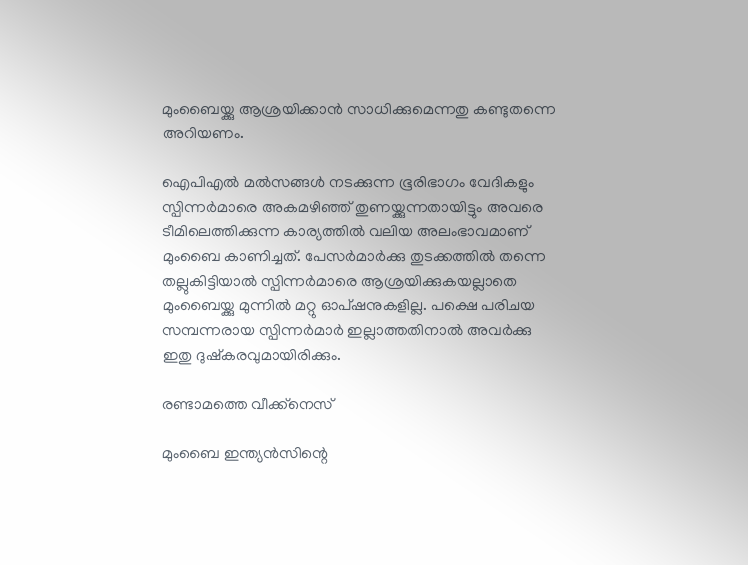മുംബൈയ്ക്കു ആശ്രയിക്കാന്‍ സാധിക്കുമെന്നതു കണ്ടുതന്നെ അറിയണം.

ഐപിഎല്‍ മല്‍സങ്ങള്‍ നടക്കുന്ന ഭൂരിഭാഗം വേദികളും സ്പിന്നര്‍മാരെ അകമഴിഞ്ഞ് തുണയ്ക്കുന്നതായിട്ടും അവരെ ടീമിലെത്തിക്കുന്ന കാര്യത്തില്‍ വലിയ അലംഭാവമാണ് മുംബൈ കാണിച്ചത്. പേസര്‍മാര്‍ക്കു തുടക്കത്തില്‍ തന്നെ തല്ലുകിട്ടിയാല്‍ സ്പിന്നര്‍മാരെ ആശ്രയിക്കുകയല്ലാതെ മുംബൈയ്ക്കു മുന്നില്‍ മറ്റു ഓപ്ഷനുകളില്ല. പക്ഷെ പരിചയ സമ്പന്നരായ സ്പിന്നര്‍മാര്‍ ഇല്ലാത്തതിനാല്‍ അവര്‍ക്കു ഇതു ദുഷ്‌കരവുമായിരിക്കും.

രണ്ടാമത്തെ വീക്ക്‌നെസ്

മുംബൈ ഇന്ത്യന്‍സിന്റെ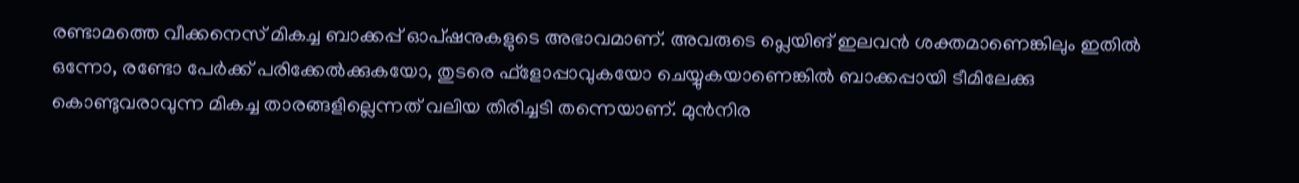രണ്ടാമത്തെ വീക്കനെസ് മികച്ച ബാക്കപ്പ് ഓപ്ഷനുകളുടെ അഭാവമാണ്. അവരുടെ പ്ലെയിങ് ഇലവന്‍ ശക്തമാണെങ്കിലും ഇതില്‍ ഒന്നോ, രണ്ടോ പേര്‍ക്ക് പരിക്കേല്‍ക്കുകയോ, തുടരെ ഫ്‌ളോപ്പാവുകയോ ചെയ്യുകയാണെങ്കില്‍ ബാക്കപ്പായി ടീമിലേക്കു കൊണ്ടുവരാവുന്ന മികച്ച താരങ്ങളില്ലെന്നത് വലിയ തിരിച്ചടി തന്നെയാണ്. മുന്‍നിര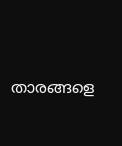താരങ്ങളെ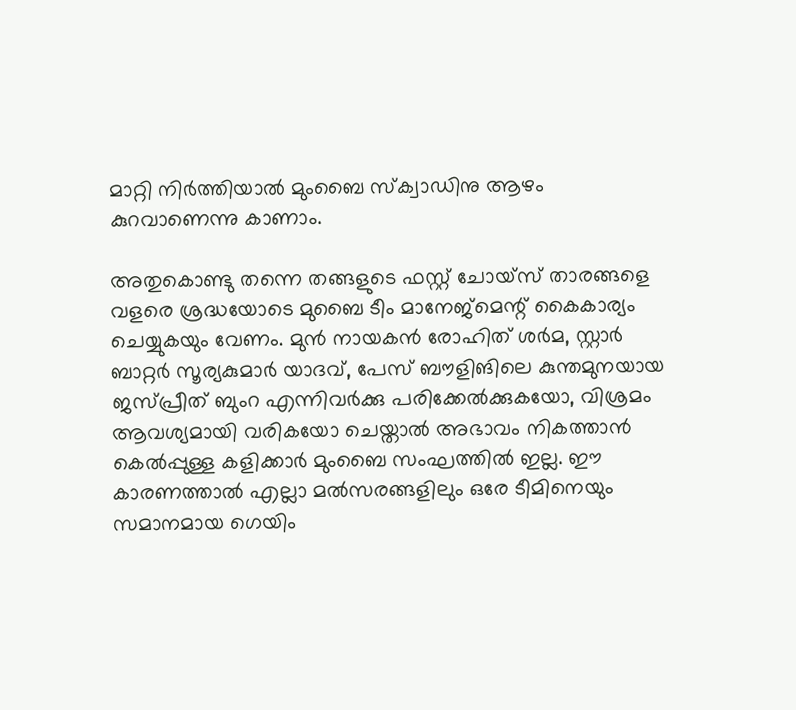മാറ്റി നിര്‍ത്തിയാല്‍ മുംബൈ സ്‌ക്വാഡിനു ആഴം കുറവാണെന്നു കാണാം.

അതുകൊണ്ടു തന്നെ തങ്ങളുടെ ഫസ്റ്റ് ചോയ്‌സ് താരങ്ങളെ വളരെ ശ്രദ്ധയോടെ മുബൈ ടീം മാനേജ്‌മെന്റ് കൈകാര്യം ചെയ്യുകയും വേണം. മുന്‍ നായകന്‍ രോഹിത് ശര്‍മ, സ്റ്റാര്‍ ബാറ്റര്‍ സൂര്യകുമാര്‍ യാദവ്, പേസ് ബൗളിങിലെ കുന്തമുനയായ ജസ്പ്രീത് ബുംറ എന്നിവര്‍ക്കു പരിക്കേല്‍ക്കുകയോ, വിശ്രമം ആവശ്യമായി വരികയോ ചെയ്താല്‍ അഭാവം നികത്താന്‍ കെല്‍പ്പുള്ള കളിക്കാര്‍ മുംബൈ സംഘത്തില്‍ ഇല്ല. ഈ കാരണത്താല്‍ എല്ലാ മല്‍സരങ്ങളിലും ഒരേ ടീമിനെയും സമാനമായ ഗെയിം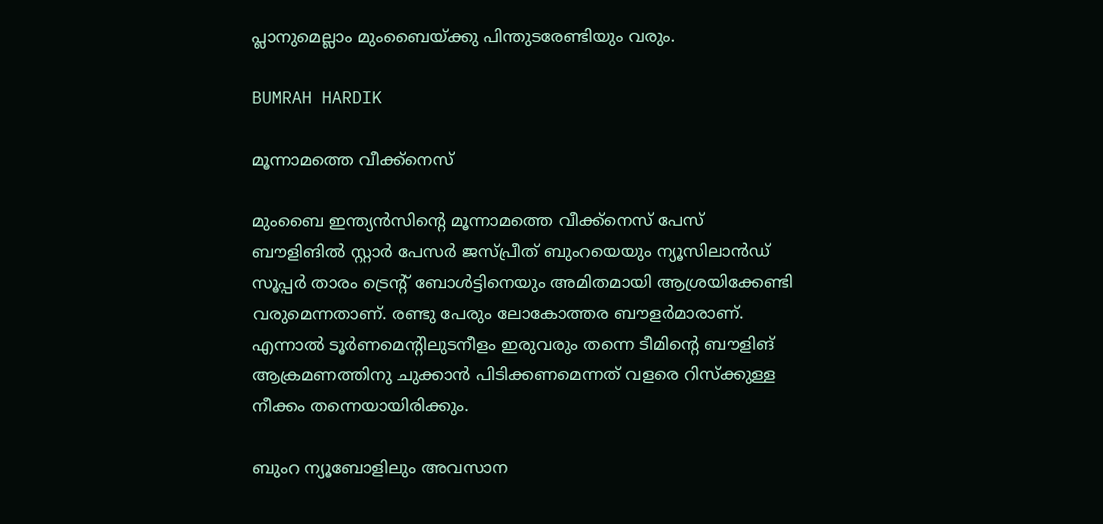പ്ലാനുമെല്ലാം മുംബൈയ്ക്കു പിന്തുടരേണ്ടിയും വരും.

BUMRAH HARDIK

മൂന്നാമത്തെ വീക്ക്‌നെസ്

മുംബൈ ഇന്ത്യന്‍സിന്റെ മൂന്നാമത്തെ വീക്ക്‌നെസ് പേസ് ബൗളിങില്‍ സ്റ്റാര്‍ പേസര്‍ ജസ്പ്രീത് ബുംറയെയും ന്യൂസിലാന്‍ഡ് സൂപ്പര്‍ താരം ട്രെന്റ് ബോള്‍ട്ടിനെയും അമിതമായി ആശ്രയിക്കേണ്ടി വരുമെന്നതാണ്. രണ്ടു പേരും ലോകോത്തര ബൗളര്‍മാരാണ്. എന്നാല്‍ ടൂര്‍ണമെന്റിലുടനീളം ഇരുവരും തന്നെ ടീമിന്റെ ബൗളിങ് ആക്രമണത്തിനു ചുക്കാന്‍ പിടിക്കണമെന്നത് വളരെ റിസ്‌ക്കുള്ള നീക്കം തന്നെയായിരിക്കും.

ബുംറ ന്യൂബോളിലും അവസാന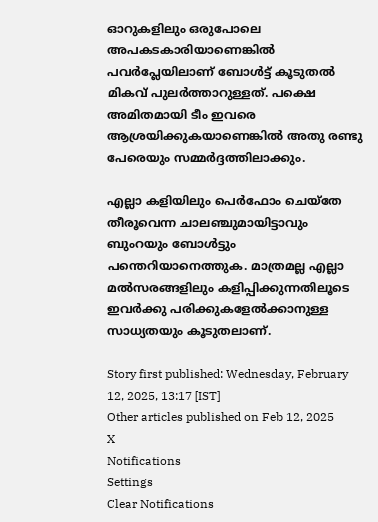ഓറുകളിലും ഒരുപോലെ അപകടകാരിയാണെങ്കില്‍ പവര്‍പ്ലേയിലാണ് ബോള്‍ട്ട് കൂടുതല്‍ മികവ് പുലര്‍ത്താറുള്ളത്. പക്ഷെ അമിതമായി ടീം ഇവരെ ആശ്രയിക്കുകയാണെങ്കില്‍ അതു രണ്ടു പേരെയും സമ്മര്‍ദ്ദത്തിലാക്കും.

എല്ലാ കളിയിലും പെര്‍ഫോം ചെയ്‌തേ തീരൂവെന്ന ചാലഞ്ചുമായിട്ടാവും ബുംറയും ബോള്‍ട്ടും പന്തെറിയാനെത്തുക. മാത്രമല്ല എല്ലാ മല്‍സരങ്ങളിലും കളിപ്പിക്കുന്നതിലൂടെ ഇവര്‍ക്കു പരിക്കുകളേല്‍ക്കാനുള്ള സാധ്യതയും കൂടുതലാണ്.

Story first published: Wednesday, February 12, 2025, 13:17 [IST]
Other articles published on Feb 12, 2025
X
Notifications
Settings
Clear Notifications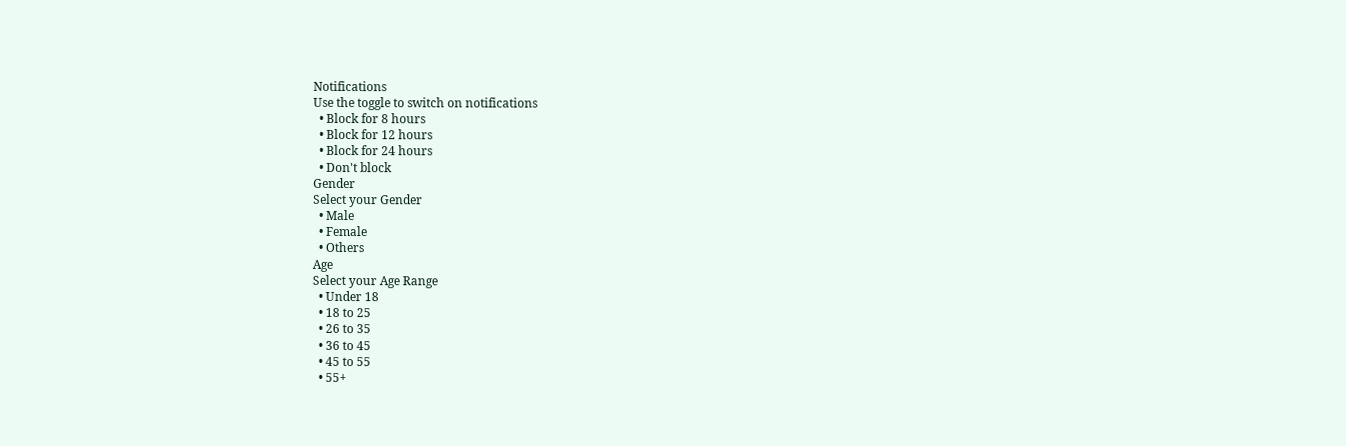Notifications
Use the toggle to switch on notifications
  • Block for 8 hours
  • Block for 12 hours
  • Block for 24 hours
  • Don't block
Gender
Select your Gender
  • Male
  • Female
  • Others
Age
Select your Age Range
  • Under 18
  • 18 to 25
  • 26 to 35
  • 36 to 45
  • 45 to 55
  • 55+